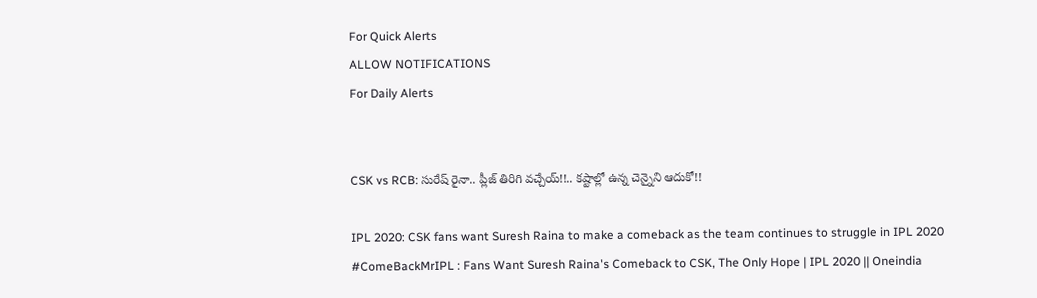For Quick Alerts
ALLOW NOTIFICATIONS
For Daily Alerts


CSK vs RCB: సురేష్ రైనా.. ప్లీజ్ తిరిగి వచ్చేయ్!!.. కష్టాల్లో ఉన్న చెన్నైని ఆదుకో!!

IPL 2020: CSK fans want Suresh Raina to make a comeback as the team continues to struggle in IPL 2020
#ComeBackMrIPL : Fans Want Suresh Raina's Comeback to CSK, The Only Hope | IPL 2020 || Oneindia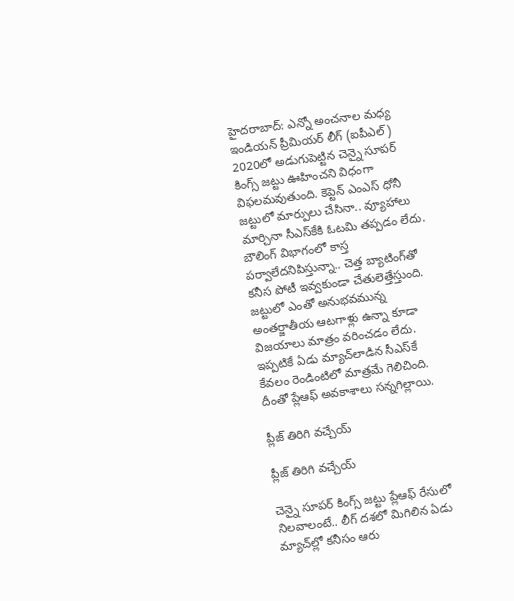హైదరాబాద్: ఎన్నో అంచనాల మధ్య ఇండియన్ ప్రీమియర్ లీగ్ (ఐపీఎల్) 2020లో అడుగుపెట్టిన చెన్నై సూపర్ కింగ్స్ జట్టు ఊహించని విధంగా విఫలమవుతుంది. కెప్టెన్ ఎంఎస్ ధోనీ జట్టులో మార్పులు చేసినా.. వ్యూహాలు మార్చినా సీఎస్‌కేకి ఓటమి తప్పడం లేదు. బౌలింగ్ విభాగంలో కాస్త పర్వాలేదనిపిస్తున్నా.. చెత్త బ్యాటింగ్‌తో కనీస పోటీ ఇవ్వకుండా చేతులెత్తేస్తుంది. జట్టులో ఎంతో అనుభవమున్న అంతర్జాతీయ ఆటగాళ్లు ఉన్నా కూడా విజయాలు మాత్రం వరించడం లేదు. ఇప్పటికే ఏడు మ్యాచ్‌లాడిన సీఎస్‌కే కేవలం రెండింటిలో మాత్రమే గెలిచింది. దీంతో ప్లేఆఫ్ అవకాశాలు సన్నగిల్లాయి.

ప్లీజ్ తిరిగి వచ్చేయ్

ప్లీజ్ తిరిగి వచ్చేయ్

చెన్నై సూపర్ కింగ్స్ జట్టు ప్లేఆఫ్ రేసులో నిలవాలంటే.. లీగ్ దశలో మిగిలిన ఏడు మ్యాచ్‌ల్లో కనీసం ఆరు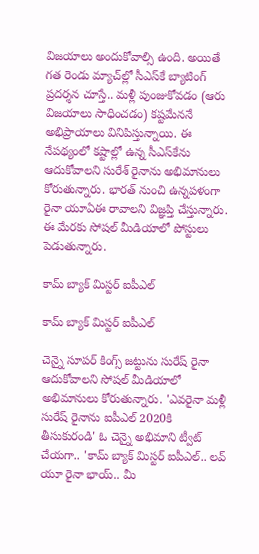విజయాలు అందుకోవాల్సి ఉంది. అయితే గత రెండు మ్యాచ్‌ల్లో సీఎస్‌కే బ్యాటింగ్ ప్రదర్శన చూస్తే.. మళ్లీ పుంజుకోవడం (ఆరు విజయాలు సాధించడం) కష్టమేననే అభిప్రాయాలు వినిపిస్తున్నాయి. ఈ నేపథ్యంలో కష్టాల్లో ఉన్న సీఎస్‌కేను ఆదుకోవాలని సురేశ్ రైనాను అభిమానులు కోరుతున్నారు. భారత్ నుంచి ఉన్నపళంగా రైనా యూఏఈ రావాలని విజ్ఞప్తి చేస్తున్నారు. ఈ మేరకు సోషల్ మీడియాలో పోస్టులు పెడుతున్నారు.

కామ్ బ్యాక్ మిస్టర్ ఐపీఎల్

కామ్ బ్యాక్ మిస్టర్ ఐపీఎల్

చెన్నై సూపర్ కింగ్స్ జట్టును సురేష్ రైనా ఆదుకోవాలని సోషల్ మీడియాలో అభిమానులు కోరుతున్నారు. 'ఎవరైనా మళ్లీ సురేష్ రైనాను ఐపీఎల్ 2020కి తీసుకురండి' ఓ చెన్నై అభిమాని ట్వీట్ చేయగా.. 'కామ్ బ్యాక్ మిస్టర్ ఐపీఎల్.. లవ్ యూ రైనా భాయ్.. మీ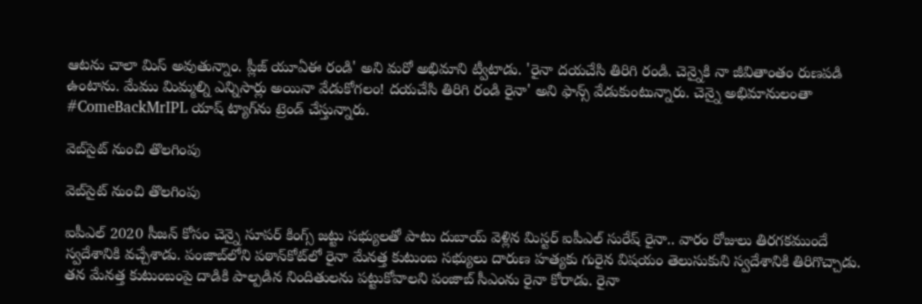ఆటను చాలా మిస్ అవుతున్నాం. ప్లీజ్ యూఏఈ రండి' అని మరో అభిమాని ట్వీటాడు. 'రైనా దయచేసి తిరిగి రండి. చెన్నైకి నా జీవితాంతం రుణపడి ఉంటాను. మేము మిమ్మల్ని ఎన్నిసార్లు అయినా వేడుకోగలం! దయచేసి తిరిగి రండి రైనా' అని ఫాన్స్ వేడుకుంటున్నారు. చెన్నై అభిమానులంతా #ComeBackMrIPL యాష్ ట్యాగ్‌ను ట్రెండ్ చేస్తున్నారు.

వెబ్‌సైట్ నుంచి తొలగింపు

వెబ్‌సైట్ నుంచి తొలగింపు

ఐపీఎల్ 2020 సీజన్‌ కోసం చెన్నై సూపర్‌ కింగ్స్ జట్టు సభ్యులతో పాటు దుబాయ్ వెళ్లిన మిస్టర్ ఐపీఎల్‌ సురేష్ రైనా.. వారం రోజులు తిరగకముందే స్వదేశానికి వచ్చేశాడు. పంజాబ్‌లోని పఠాన్‌కోట్‌లో రైనా మేనత్త కుటుంబ సభ్యులు దారుణ హత్యకు గురైన విషయం తెలుసుకుని స్వదేశానికి తిరిగొచ్చాడు. తన మేనత్త కుటుంబంపై దాడికి పాల్పడిన నిందితులను పట్టుకోవాలని పంజాబ్ సీఎంను రైనా కోరాడు. రైనా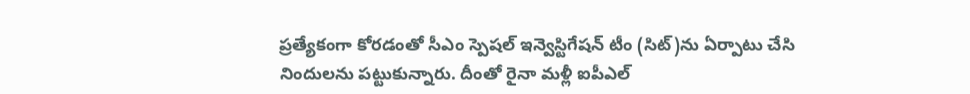ప్రత్యేకంగా కోరడంతో సీఎం స్పెషల్ ఇన్వెస్టిగేషన్ టీం (సిట్)ను ఏర్పాటు చేసి నిందులను పట్టుకున్నారు. దీంతో రైనా మళ్లీ ఐపీఎల్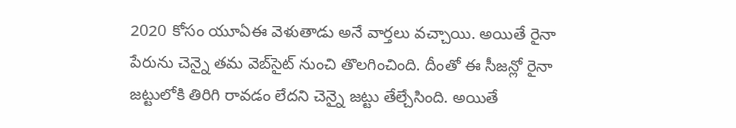2020 కోసం యూఏఈ వెళుతాడు అనే వార్తలు వచ్చాయి. అయితే రైనా పేరును చెన్నై తమ వెబ్‌సైట్ నుంచి తొలగించింది. దీంతో ఈ సీజన్లో రైనా జట్టులోకి తిరిగి రావడం లేదని చెన్నై జట్టు తేల్చేసింది. అయితే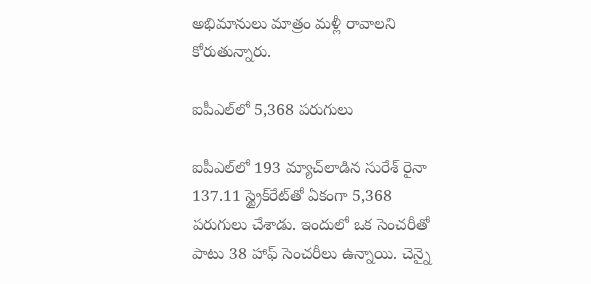అభిమానులు మాత్రం మళ్లీ రావాలని కోరుతున్నారు.

ఐపీఎల్‌లో 5,368 పరుగులు

ఐపీఎల్‌లో 193 మ్యాచ్‌లాడిన సురేశ్ రైనా 137.11 స్ట్రైక్‌రేట్‌తో ఏకంగా 5,368 పరుగులు చేశాడు. ఇందులో ఒక సెంచరీతో పాటు 38 హాఫ్ సెంచరీలు ఉన్నాయి. చెన్నై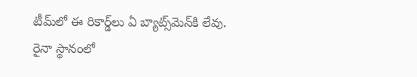టీమ్‌లో ఈ రికార్డ్‌లు ఏ బ్యాట్స్‌మెన్‌కి లేవు. రైనా స్థానంలో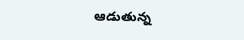ఆడుతున్న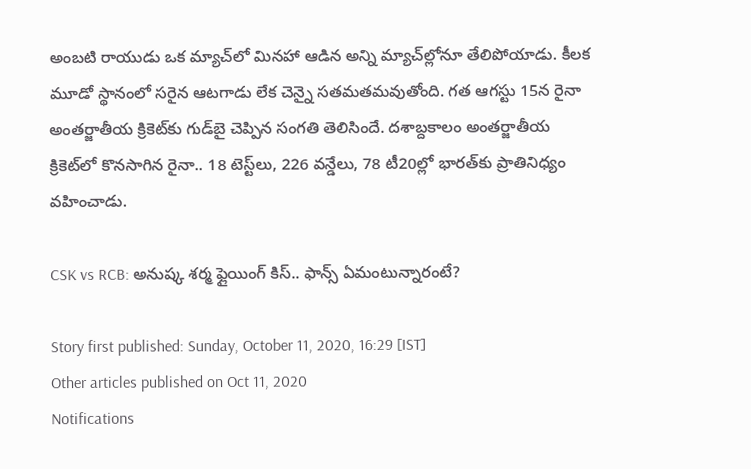అంబటి రాయుడు ఒక మ్యాచ్‌లో మినహా ఆడిన అన్ని మ్యాచ్‌ల్లోనూ తేలిపోయాడు. కీలక మూడో స్థానంలో సరైన ఆటగాడు లేక చెన్నై సతమతమవుతోంది. గత ఆగస్టు 15న రైనా అంతర్జాతీయ క్రికెట్‌కు గుడ్‌బై చెప్పిన సంగతి తెలిసిందే. దశాబ్దకాలం అంతర్జాతీయ క్రికెట్‌లో కొనసాగిన రైనా.. 18 టెస్ట్‌లు, 226 వన్డేలు, 78 టీ20ల్లో భారత్‌కు ప్రాతినిధ్యం వహించాడు.

CSK vs RCB: అనుష్క శర్మ ఫ్లైయింగ్‌ కిస్‌.. ఫాన్స్ ఏమంటున్నారంటే?

Story first published: Sunday, October 11, 2020, 16:29 [IST]
Other articles published on Oct 11, 2020
Notifications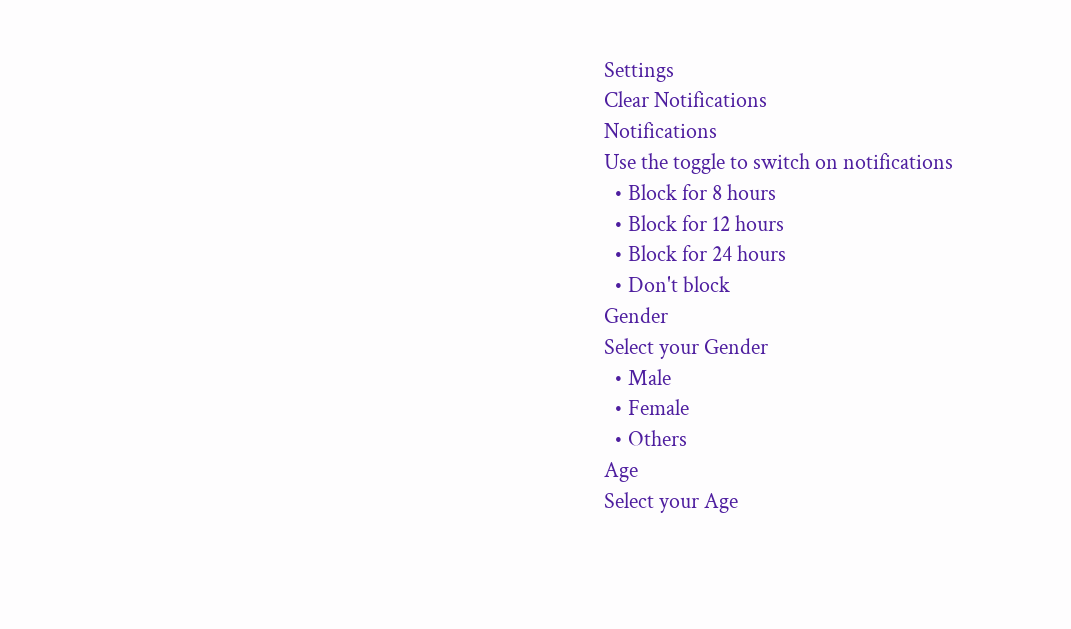Settings
Clear Notifications
Notifications
Use the toggle to switch on notifications
  • Block for 8 hours
  • Block for 12 hours
  • Block for 24 hours
  • Don't block
Gender
Select your Gender
  • Male
  • Female
  • Others
Age
Select your Age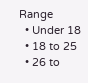Range
  • Under 18
  • 18 to 25
  • 26 to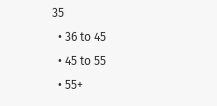35
  • 36 to 45
  • 45 to 55
  • 55+